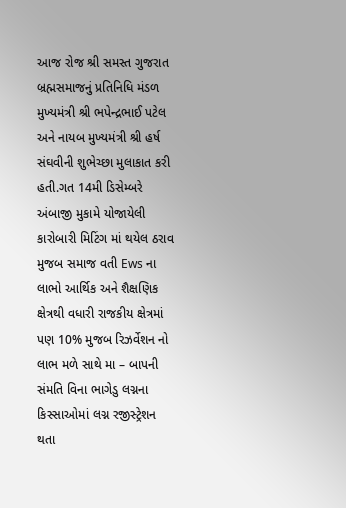આજ રોજ શ્રી સમસ્ત ગુજરાત બ્રહ્મસમાજનું પ્રતિનિધિ મંડળ મુખ્યમંત્રી શ્રી ભપેન્દ્રભાઈ પટેલ અને નાયબ મુખ્યમંત્રી શ્રી હર્ષ સંઘવીની શુભેચ્છા મુલાકાત કરી હતી.ગત 14મી ડિસેમ્બરે અંબાજી મુકામે યોજાયેલી કારોબારી મિટિંગ માં થયેલ ઠરાવ મુજબ સમાજ વતી Ews ના લાભો આર્થિક અને શૈક્ષણિક ક્ષેત્રથી વધારી રાજકીય ક્ષેત્રમાં પણ 10% મુજબ રિઝર્વેશન નો લાભ મળે સાથે મા – બાપની સંમતિ વિના ભાગેડુ લગ્નના કિસ્સાઓમાં લગ્ન રજીસ્ટ્રેશન થતા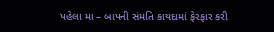પહેલા મા – બાપની સંમતિ કાયદામાં ફેરફાર કરી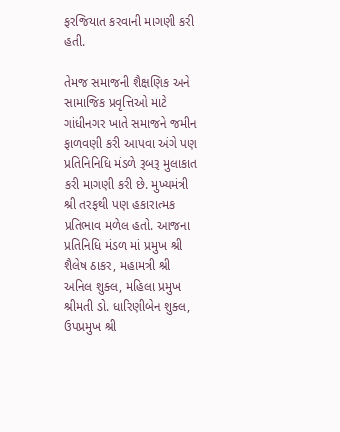ફરજિયાત કરવાની માગણી કરી હતી.

તેમજ સમાજની શૈક્ષણિક અને સામાજિક પ્રવૃત્તિઓ માટે ગાંધીનગર ખાતે સમાજને જમીન ફાળવણી કરી આપવા અંગે પણ પ્રતિનિનિધિ મંડળે રૂબરૂ મુલાકાત કરી માગણી કરી છે. મુખ્યમંત્રી શ્રી તરફથી પણ હકારાત્મક પ્રતિભાવ મળેલ હતો. આજના પ્રતિનિધિ મંડળ માં પ્રમુખ શ્રી શૈલેષ ઠાકર, મહામત્રી શ્રી અનિલ શુક્લ, મહિલા પ્રમુખ શ્રીમતી ડો. ધારિણીબેન શુક્લ, ઉપપ્રમુખ શ્રી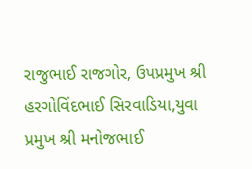રાજુભાઈ રાજગોર, ઉપપ્રમુખ શ્રી હરગોવિંદભાઈ સિરવાડિયા,યુવા પ્રમુખ શ્રી મનોજભાઈ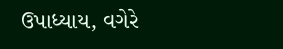ઉપાધ્યાય, વગેરે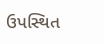ઉપસ્થિત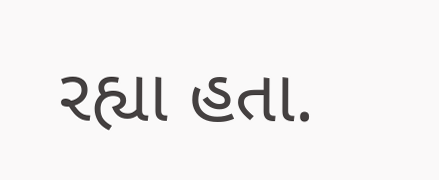રહ્યા હતા.